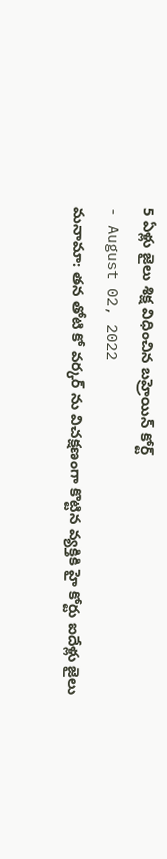5 ఏళ్లు జైలు శిక్ష విధించిన బహ్రెయిన్ కోర్ట్
- August 02, 2022
మనామా: తన తోటి కో వర్కర్ ను విచక్షణంగా కొట్టిన వ్యక్తికి హై కోర్టు ఐదేళ్లు జైలు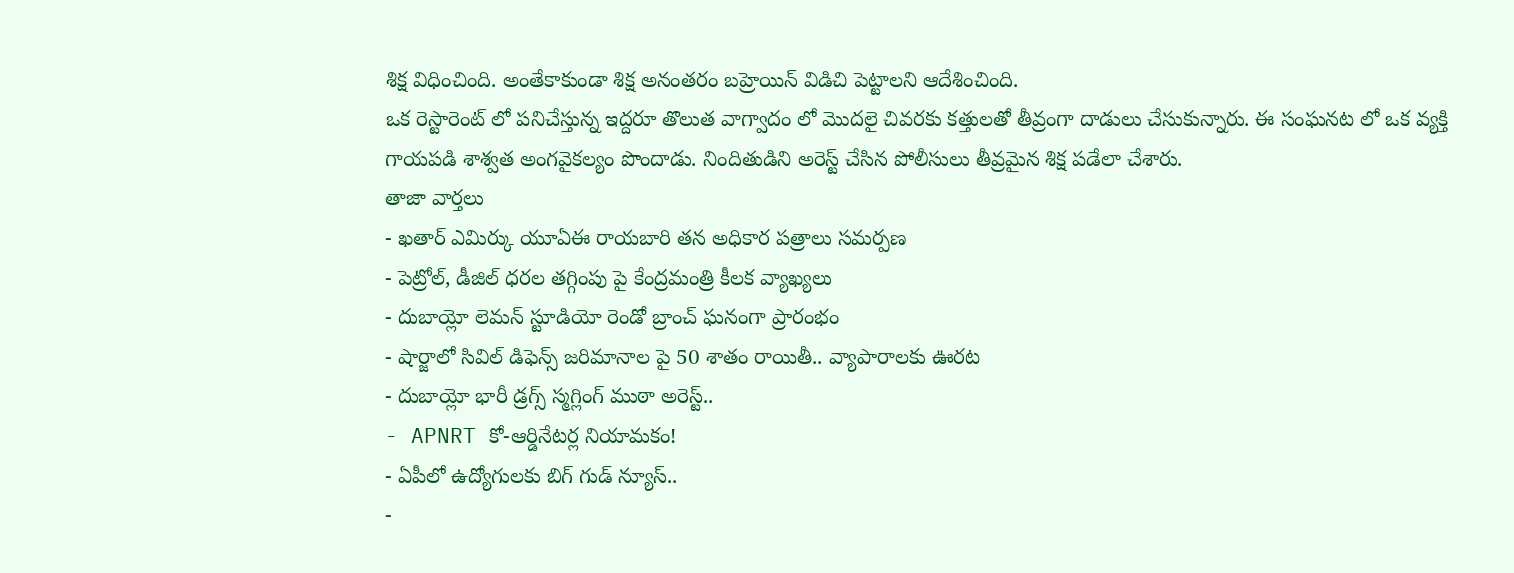శిక్ష విధించింది. అంతేకాకుండా శిక్ష అనంతరం బహ్రెయిన్ విడిచి పెట్టాలని ఆదేశించింది.
ఒక రెస్టారెంట్ లో పనిచేస్తున్న ఇద్దరూ తొలుత వాగ్వాదం లో మొదలై చివరకు కత్తులతో తీవ్రంగా దాడులు చేసుకున్నారు. ఈ సంఘనట లో ఒక వ్యక్తి గాయపడి శాశ్వత అంగవైకల్యం పొందాడు. నిందితుడిని అరెస్ట్ చేసిన పోలీసులు తీవ్రమైన శిక్ష పడేలా చేశారు.
తాజా వార్తలు
- ఖతార్ ఎమిర్కు యూఏఈ రాయబారి తన అధికార పత్రాలు సమర్పణ
- పెట్రోల్, డీజిల్ ధరల తగ్గింపు పై కేంద్రమంత్రి కీలక వ్యాఖ్యలు
- దుబాయ్లో లెమన్ స్టూడియో రెండో బ్రాంచ్ ఘనంగా ప్రారంభం
- షార్జాలో సివిల్ డిఫెన్స్ జరిమానాల పై 50 శాతం రాయితీ.. వ్యాపారాలకు ఊరట
- దుబాయ్లో భారీ డ్రగ్స్ స్మగ్లింగ్ ముఠా అరెస్ట్..
- APNRT కో-ఆర్డినేటర్ల నియామకం!
- ఏపీలో ఉద్యోగులకు బిగ్ గుడ్ న్యూస్..
-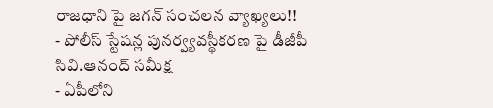రాజధాని పై జగన్ సంచలన వ్యాఖ్యలు!!
- పోలీస్ స్టేషన్ల పునర్వ్యవస్థీకరణ పై డీజీపీ సివి.ఆనంద్ సమీక్ష
- ఏపీలోని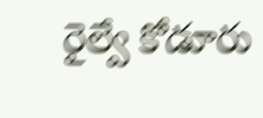రైల్వే కోడూరు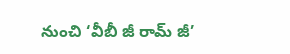నుంచి ‘వీబీ జీ రామ్ జీ’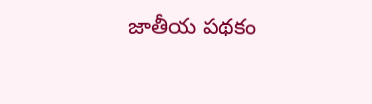జాతీయ పథకం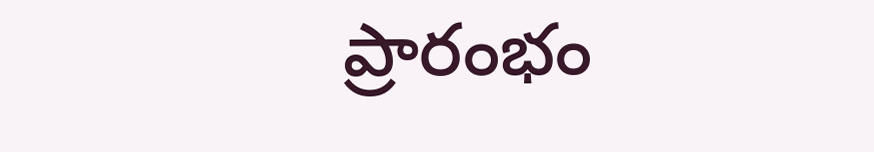ప్రారంభం